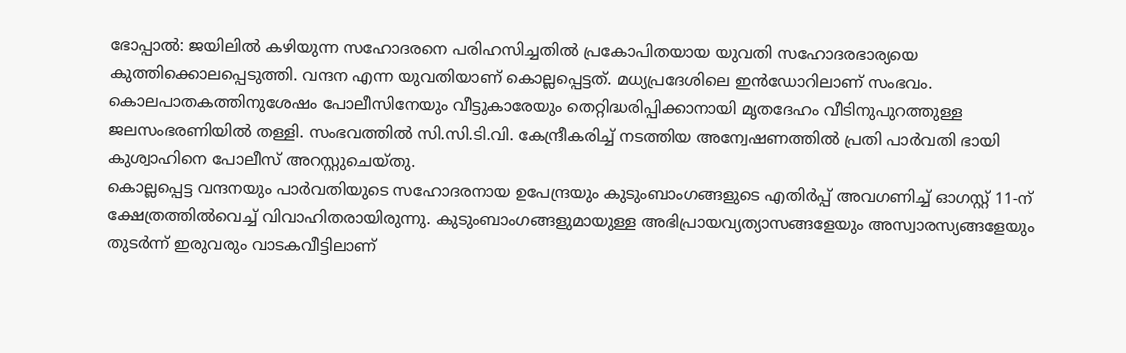ഭോപ്പാൽ: ജയിലിൽ കഴിയുന്ന സഹോദരനെ പരിഹസിച്ചതിൽ പ്രകോപിതയായ യുവതി സഹോദരഭാര്യയെ കുത്തിക്കൊലപ്പെടുത്തി. വന്ദന എന്ന യുവതിയാണ് കൊല്ലപ്പെട്ടത്. മധ്യപ്രദേശിലെ ഇൻഡോറിലാണ് സംഭവം. കൊലപാതകത്തിനുശേഷം പോലീസിനേയും വീട്ടുകാരേയും തെറ്റിദ്ധരിപ്പിക്കാനായി മൃതദേഹം വീടിനുപുറത്തുള്ള ജലസംഭരണിയിൽ തള്ളി. സംഭവത്തിൽ സി.സി.ടി.വി. കേന്ദ്രീകരിച്ച് നടത്തിയ അന്വേഷണത്തിൽ പ്രതി പാർവതി ഭായി കുശ്വാഹിനെ പോലീസ് അറസ്റ്റുചെയ്തു.
കൊല്ലപ്പെട്ട വന്ദനയും പാർവതിയുടെ സഹോദരനായ ഉപേന്ദ്രയും കുടുംബാംഗങ്ങളുടെ എതിർപ്പ് അവഗണിച്ച് ഓഗസ്റ്റ് 11-ന് ക്ഷേത്രത്തിൽവെച്ച് വിവാഹിതരായിരുന്നു. കുടുംബാംഗങ്ങളുമായുള്ള അഭിപ്രായവ്യത്യാസങ്ങളേയും അസ്വാരസ്യങ്ങളേയും തുടർന്ന് ഇരുവരും വാടകവീട്ടിലാണ്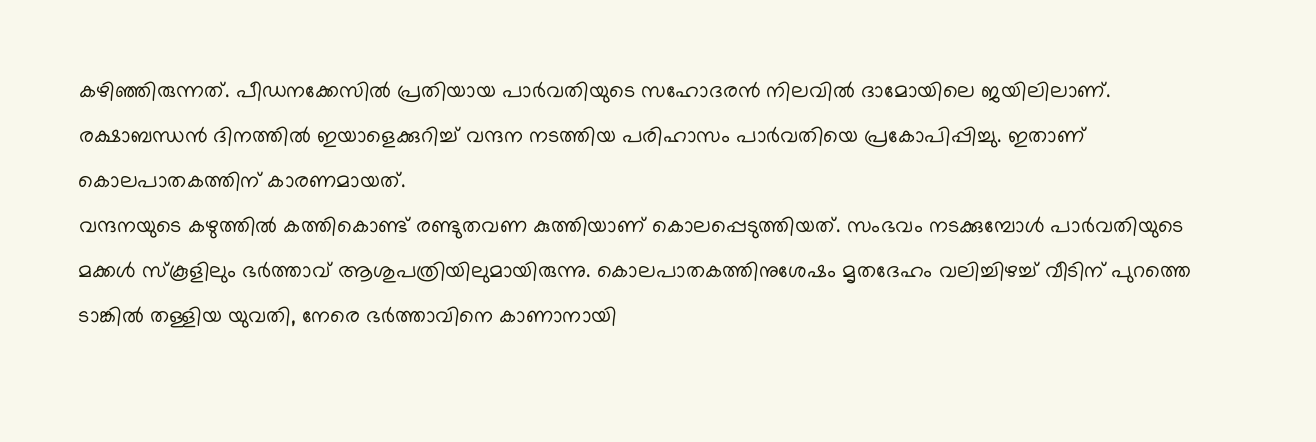കഴിഞ്ഞിരുന്നത്. പീഡനക്കേസിൽ പ്രതിയായ പാർവതിയുടെ സഹോദരൻ നിലവിൽ ദാമോയിലെ ജയിലിലാണ്. രക്ഷാബന്ധൻ ദിനത്തിൽ ഇയാളെക്കുറിച്ച് വന്ദന നടത്തിയ പരിഹാസം പാർവതിയെ പ്രകോപിപ്പിച്ചു. ഇതാണ് കൊലപാതകത്തിന് കാരണമായത്.
വന്ദനയുടെ കഴുത്തിൽ കത്തികൊണ്ട് രണ്ടുതവണ കുത്തിയാണ് കൊലപ്പെടുത്തിയത്. സംഭവം നടക്കുമ്പോൾ പാർവതിയുടെ മക്കൾ സ്കൂളിലും ഭർത്താവ് ആശുപത്രിയിലുമായിരുന്നു. കൊലപാതകത്തിനുശേഷം മൃതദേഹം വലിച്ചിഴച്ച് വീടിന് പുറത്തെ ടാങ്കിൽ തള്ളിയ യുവതി, നേരെ ഭർത്താവിനെ കാണാനായി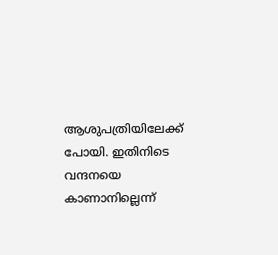ആശുപത്രിയിലേക്ക് പോയി. ഇതിനിടെ വന്ദനയെ കാണാനില്ലെന്ന്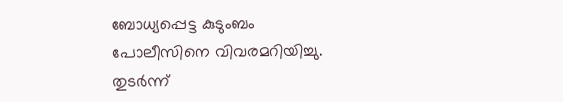ബോധ്യപ്പെട്ട കുടുംബം പോലീസിനെ വിവരമറിയിച്ചു. തുടർന്ന്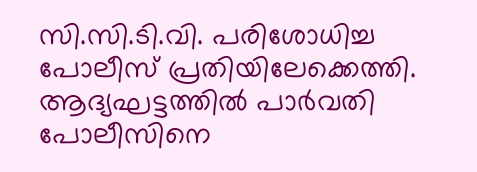സി.സി.ടി.വി. പരിശോധിച്ച പോലീസ് പ്രതിയിലേക്കെത്തി. ആദ്യഘട്ടത്തിൽ പാർവതി പോലീസിനെ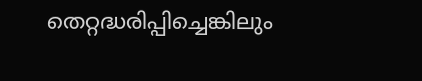തെറ്റദ്ധരിപ്പിച്ചെങ്കിലും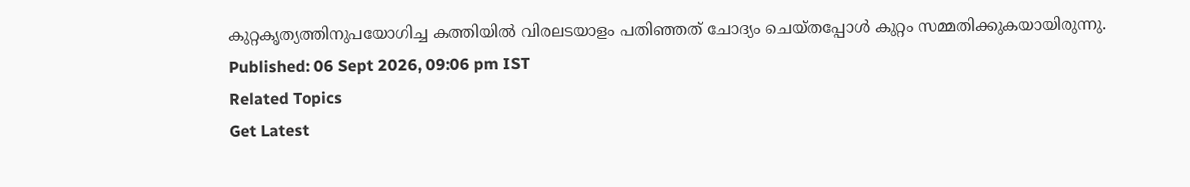കുറ്റകൃത്യത്തിനുപയോഗിച്ച കത്തിയിൽ വിരലടയാളം പതിഞ്ഞത് ചോദ്യം ചെയ്തപ്പോൾ കുറ്റം സമ്മതിക്കുകയായിരുന്നു.
Published: 06 Sept 2026, 09:06 pm IST
Related Topics
Get Latest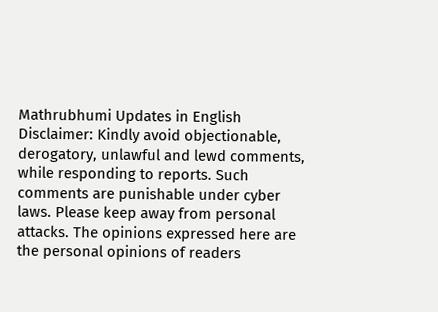Mathrubhumi Updates in English
Disclaimer: Kindly avoid objectionable, derogatory, unlawful and lewd comments, while responding to reports. Such comments are punishable under cyber laws. Please keep away from personal attacks. The opinions expressed here are the personal opinions of readers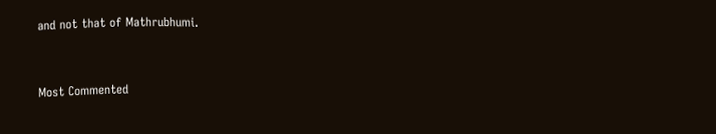and not that of Mathrubhumi.



Most Commented